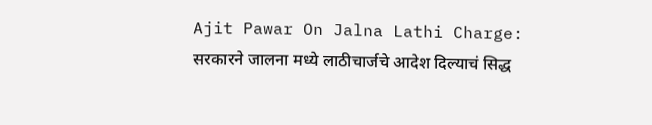Ajit Pawar On Jalna Lathi Charge: सरकारने जालना मध्ये लाठीचार्जचे आदेश दिल्याचं सिद्ध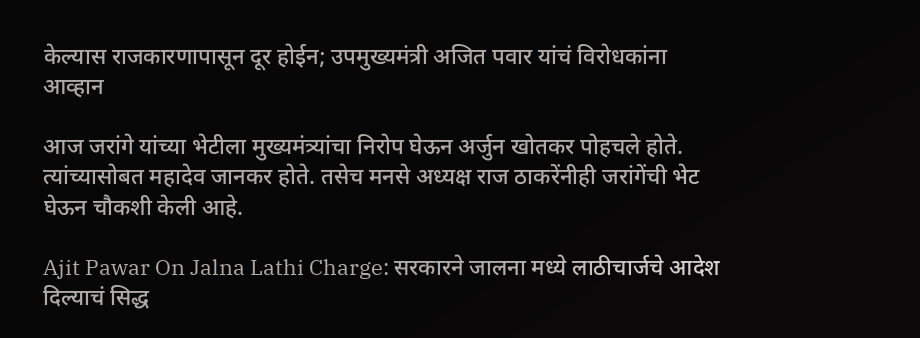केल्यास राजकारणापासून दूर होईन; उपमुख्यमंत्री अजित पवार यांचं विरोधकांना आव्हान

आज जरांगे यांच्या भेटीला मुख्यमंत्र्यांचा निरोप घेऊन अर्जुन खोतकर पोहचले होते. त्यांच्यासोबत महादेव जानकर होते. तसेच मनसे अध्यक्ष राज ठाकरेंनीही जरांगेंची भेट घेऊन चौकशी केली आहे.

Ajit Pawar On Jalna Lathi Charge: सरकारने जालना मध्ये लाठीचार्जचे आदेश दिल्याचं सिद्ध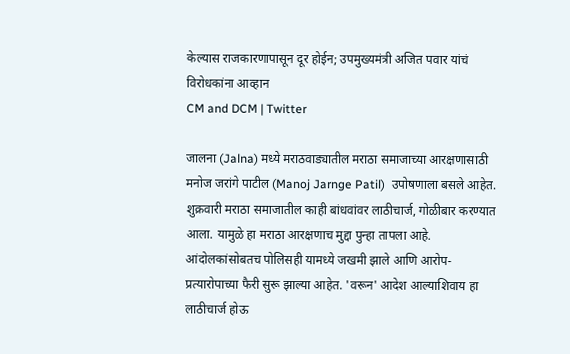केल्यास राजकारणापासून दूर होईन; उपमुख्यमंत्री अजित पवार यांचं विरोधकांना आव्हान
CM and DCM | Twitter

जालना (Jalna) मध्ये मराठवाड्यातील मराठा समाजाच्या आरक्षणासाठी मनोज जरांगे पाटील (Manoj Jarnge Patil)  उपोषणाला बसले आहेत. शुक्रवारी मराठा समाजातील काही बांधवांवर लाठीचार्ज, गोळीबार करण्यात आला. यामुळे हा मराठा आरक्षणाच मुद्दा पुन्हा तापला आहे. आंदोलकांसोबतच पोलिसही यामध्ये जखमी झाले आणि आरोप-प्रत्यारोपाच्या फैरी सुरू झाल्या आहेत. 'वरून' आदेश आल्याशिवाय हा लाठीचार्ज होऊ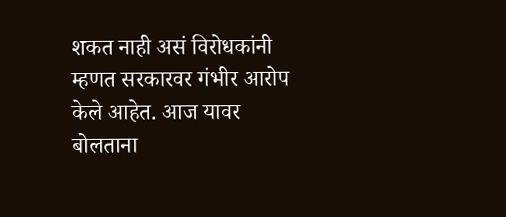शकत नाही असं विरोधकांनी म्हणत सरकारवर गंभीर आरोप केले आहेत. आज यावर बोलताना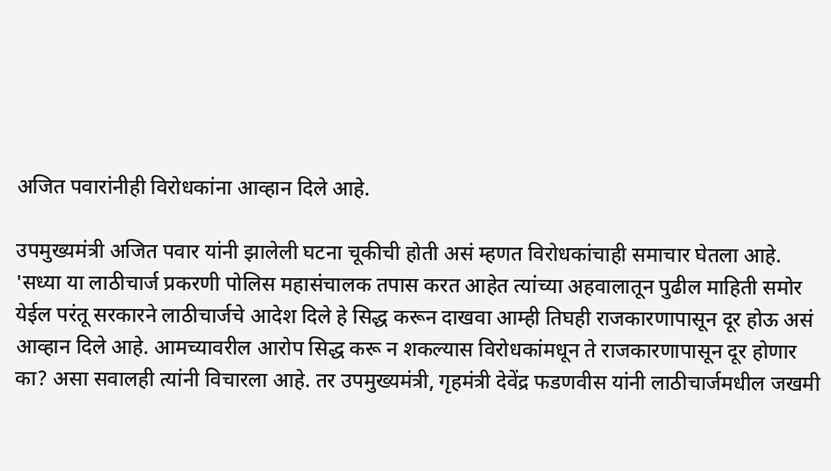अजित पवारांनीही विरोधकांना आव्हान दिले आहे.

उपमुख्यमंत्री अजित पवार यांनी झालेली घटना चूकीची होती असं म्हणत विरोधकांचाही समाचार घेतला आहे. 'सध्या या लाठीचार्ज प्रकरणी पोलिस महासंचालक तपास करत आहेत त्यांच्या अहवालातून पुढील माहिती समोर येईल परंतू सरकारने लाठीचार्जचे आदेश दिले हे सिद्ध करून दाखवा आम्ही तिघही राजकारणापासून दूर होऊ असं आव्हान दिले आहे. आमच्यावरील आरोप सिद्ध करू न शकल्यास विरोधकांमधून ते राजकारणापासून दूर होणार का? असा सवालही त्यांनी विचारला आहे. तर उपमुख्यमंत्री, गृहमंत्री देवेंद्र फडणवीस यांनी लाठीचार्जमधील जखमी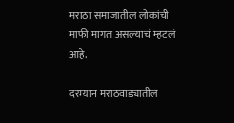मराठा समाजातील लोकांची माफी मागत असल्याचं म्हटलं आहे.

दरम्यान मराठवाड्यातील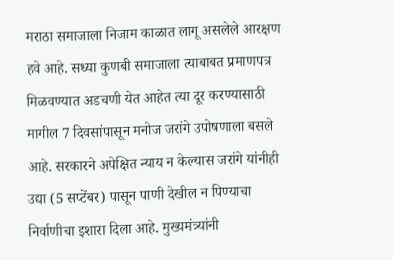मराठा समाजाला निजाम काळात लागू असलेले आरक्षण हवे आहे. सध्या कुणबी समाजाला त्याबाबत प्रमाणपत्र मिळवण्यात अडचणी येत आहेत त्या दूर करण्यासाठी मागील 7 दिवसांपासून मनोज जरांगे उपोषणाला बसले आहे. सरकारने अपेक्षित न्याय न केल्यास जरांगे यांनीही उद्या (5 सप्टेंबर) पासून पाणी देखील न पिण्याचा निर्वाणीचा इशारा दिला आहे. मुख्यमंत्र्यांनी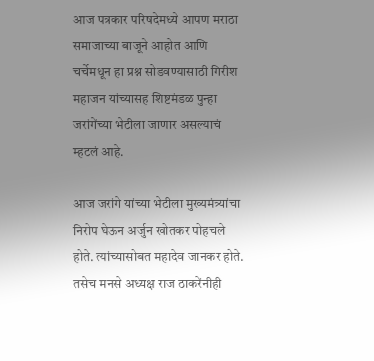आज पत्रकार परिषदेमध्ये आपण मराठा समाजाच्या बाजूने आहोत आणि चर्चेमधून हा प्रश्न सोडवण्यासाठी गिरीश महाजन यांच्यासह शिष्टमंडळ पुन्हा जरांगेंच्या भेटीला जाणार असल्याचं म्हटलं आहे.

आज जरांगे यांच्या भेटीला मुख्यमंत्र्यांचा निरोप घेऊन अर्जुन खोतकर पोहचले होते. त्यांच्यासोबत महादेव जानकर होते. तसेच मनसे अध्यक्ष राज ठाकरेंनीही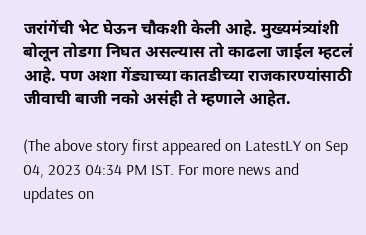जरांगेंची भेट घेऊन चौकशी केली आहे. मुख्यमंत्र्यांशी बोलून तोडगा निघत असल्यास तो काढला जाईल म्हटलं आहे. पण अशा गेंड्याच्या कातडीच्या राजकारण्यांसाठी जीवाची बाजी नको असंही ते म्हणाले आहेत.

(The above story first appeared on LatestLY on Sep 04, 2023 04:34 PM IST. For more news and updates on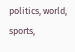politics, world, sports,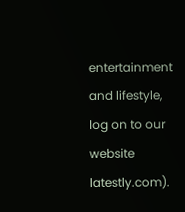entertainment and lifestyle, log on to our website latestly.com).